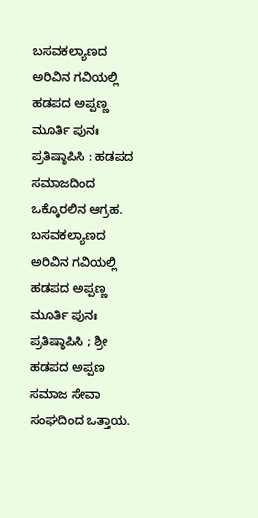ಬಸವಕಲ್ಯಾಣದ ಅರಿವಿನ ಗವಿಯಲ್ಲಿ ಹಡಪದ ಅಪ್ಪಣ್ಣ ಮೂರ್ತಿ ಪುನಃ ಪ್ರತಿಷ್ಠಾಪಿಸಿ : ಹಡಪದ ಸಮಾಜದಿಂದ ಒಕ್ಕೊರಲಿನ ಆಗ್ರಹ.
ಬಸವಕಲ್ಯಾಣದ ಅರಿವಿನ ಗವಿಯಲ್ಲಿ ಹಡಪದ ಅಪ್ಪಣ್ಣ ಮೂರ್ತಿ ಪುನಃ ಪ್ರತಿಷ್ಠಾಪಿಸಿ ; ಶ್ರೀ ಹಡಪದ ಅಪ್ಪಣ ಸಮಾಜ ಸೇವಾ ಸಂಘದಿಂದ ಒತ್ತಾಯ.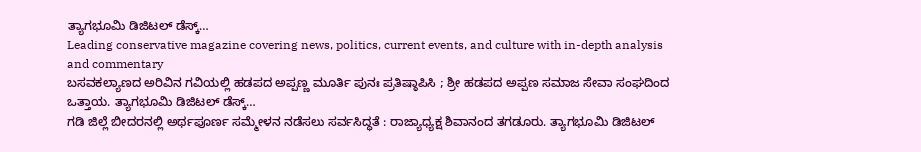ತ್ಯಾಗಭೂಮಿ ಡಿಜಿಟಲ್ ಡೆಸ್ಕ್…
Leading conservative magazine covering news, politics, current events, and culture with in-depth analysis and commentary
ಬಸವಕಲ್ಯಾಣದ ಅರಿವಿನ ಗವಿಯಲ್ಲಿ ಹಡಪದ ಅಪ್ಪಣ್ಣ ಮೂರ್ತಿ ಪುನಃ ಪ್ರತಿಷ್ಠಾಪಿಸಿ ; ಶ್ರೀ ಹಡಪದ ಅಪ್ಪಣ ಸಮಾಜ ಸೇವಾ ಸಂಘದಿಂದ ಒತ್ತಾಯ. ತ್ಯಾಗಭೂಮಿ ಡಿಜಿಟಲ್ ಡೆಸ್ಕ್…
ಗಡಿ ಜಿಲ್ಲೆ ಬೀದರನಲ್ಲಿ ಅರ್ಥಪೂರ್ಣ ಸಮ್ಮೇಳನ ನಡೆಸಲು ಸರ್ವಸಿದ್ಧತೆ : ರಾಜ್ಯಾಧ್ಯಕ್ಷ ಶಿವಾನಂದ ತಗಡೂರು. ತ್ಯಾಗಭೂಮಿ ಡಿಜಿಟಲ್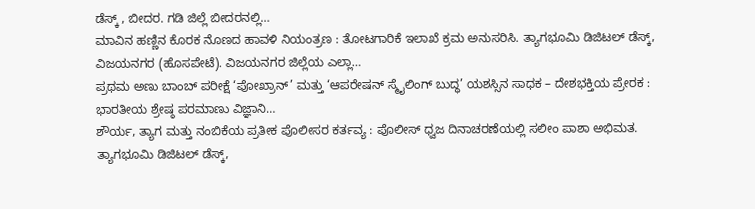ಡೆಸ್ಕ್ , ಬೀದರ. ಗಡಿ ಜಿಲ್ಲೆ ಬೀದರನಲ್ಲಿ…
ಮಾವಿನ ಹಣ್ಣಿನ ಕೊರಕ ನೊಣದ ಹಾವಳಿ ನಿಯಂತ್ರಣ : ತೋಟಗಾರಿಕೆ ಇಲಾಖೆ ಕ್ರಮ ಅನುಸರಿಸಿ. ತ್ಯಾಗಭೂಮಿ ಡಿಜಿಟಲ್ ಡೆಸ್ಕ್, ವಿಜಯನಗರ (ಹೊಸಪೇಟೆ). ವಿಜಯನಗರ ಜಿಲ್ಲೆಯ ಎಲ್ಲಾ…
ಪ್ರಥಮ ಅಣು ಬಾಂಬ್ ಪರೀಕ್ಷೆ ‘ಪೋಖ್ರಾನ್’ ಮತ್ತು ‘ಆಪರೇಷನ್ ಸ್ಮೈಲಿಂಗ್ ಬುದ್ಧ’ ಯಶಸ್ಸಿನ ಸಾಧಕ – ದೇಶಭಕ್ತಿಯ ಪ್ರೇರಕ : ಭಾರತೀಯ ಶ್ರೇಷ್ಠ ಪರಮಾಣು ವಿಜ್ಞಾನಿ…
ಶೌರ್ಯ, ತ್ಯಾಗ ಮತ್ತು ನಂಬಿಕೆಯ ಪ್ರತೀಕ ಪೊಲೀಸರ ಕರ್ತವ್ಯ : ಪೊಲೀಸ್ ಧ್ವಜ ದಿನಾಚರಣೆಯಲ್ಲಿ ಸಲೀಂ ಪಾಶಾ ಅಭಿಮತ. ತ್ಯಾಗಭೂಮಿ ಡಿಜಿಟಲ್ ಡೆಸ್ಕ್,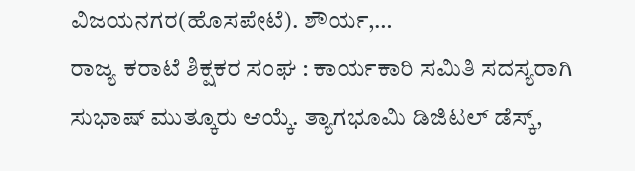ವಿಜಯನಗರ(ಹೊಸಪೇಟೆ). ಶೌರ್ಯ,…
ರಾಜ್ಯ ಕರಾಟೆ ಶಿಕ್ಷಕರ ಸಂಘ : ಕಾರ್ಯಕಾರಿ ಸಮಿತಿ ಸದಸ್ಯರಾಗಿ ಸುಭಾಷ್ ಮುತ್ಕೂರು ಆಯ್ಕೆ. ತ್ಯಾಗಭೂಮಿ ಡಿಜಿಟಲ್ ಡೆಸ್ಕ್,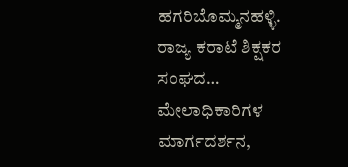ಹಗರಿಬೊಮ್ಮನಹಳ್ಳಿ. ರಾಜ್ಯ ಕರಾಟೆ ಶಿಕ್ಷಕರ ಸಂಘದ…
ಮೇಲಾಧಿಕಾರಿಗಳ ಮಾರ್ಗದರ್ಶನ,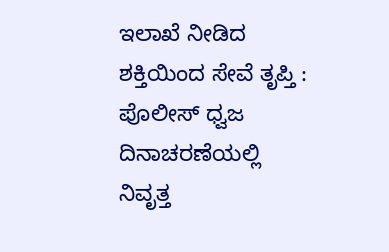ಇಲಾಖೆ ನೀಡಿದ ಶಕ್ತಿಯಿಂದ ಸೇವೆ ತೃಪ್ತಿ : ಪೊಲೀಸ್ ಧ್ವಜ ದಿನಾಚರಣೆಯಲ್ಲಿ ನಿವೃತ್ತ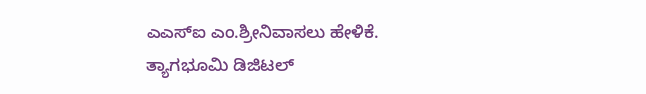ಎಎಸ್ಐ ಎಂ.ಶ್ರೀನಿವಾಸಲು ಹೇಳಿಕೆ. ತ್ಯಾಗಭೂಮಿ ಡಿಜಿಟಲ್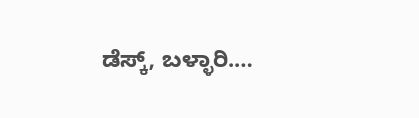ಡೆಸ್ಕ್, ಬಳ್ಳಾರಿ.…